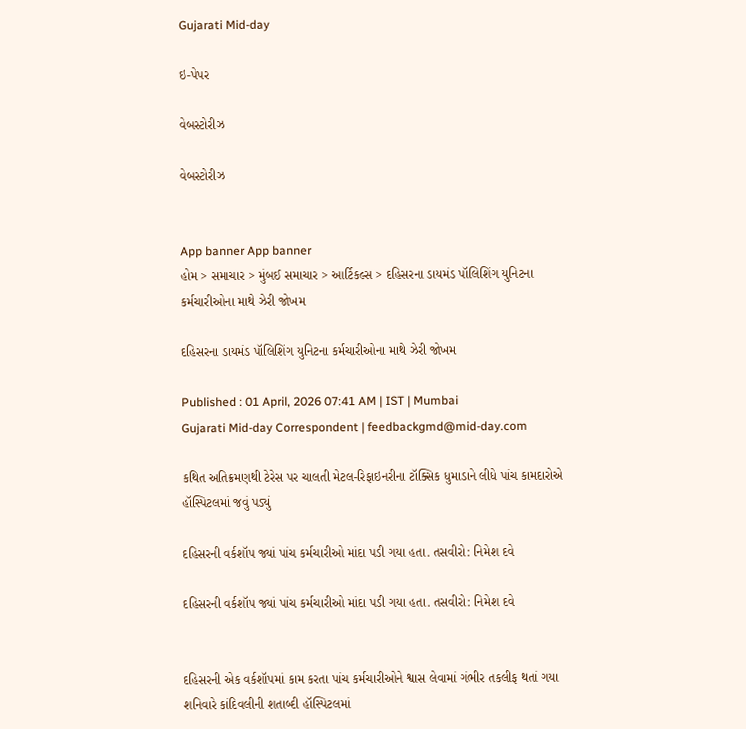Gujarati Mid-day

ઇ-પેપર

વેબસ્ટોરીઝ

વેબસ્ટોરીઝ


App banner App banner
હોમ > સમાચાર > મુંબઈ સમાચાર > આર્ટિકલ્સ > દહિસરના ડાયમંડ પૉલિશિંગ યુનિટના કર્મચારીઓના માથે ઝેરી જોખમ

દહિસરના ડાયમંડ પૉલિશિંગ યુનિટના કર્મચારીઓના માથે ઝેરી જોખમ

Published : 01 April, 2026 07:41 AM | IST | Mumbai
Gujarati Mid-day Correspondent | feedbackgmd@mid-day.com

કથિત અતિક્રમણથી ટેરેસ પર ચાલતી મેટલ-રિફાઇનરીના ટૉક્સિક ધુમાડાને લીધે પાંચ કામદારોએ હૉસ્પિટલમાં જવું પડ્યું

દહિસરની વર્કશૉપ જ્યાં પાંચ કર્મચારીઓ માંદા પડી ગયા હતા. તસવીરો: નિમેશ દવે

દહિસરની વર્કશૉપ જ્યાં પાંચ કર્મચારીઓ માંદા પડી ગયા હતા. તસવીરો: નિમેશ દવે


દહિસરની એક વર્કશૉપમાં કામ કરતા પાંચ કર્મચારીઓને શ્વાસ લેવામાં ગંભીર તકલીફ થતાં ગયા શનિવારે કાંદિવલીની શતાબ્દી હૉસ્પિટલમાં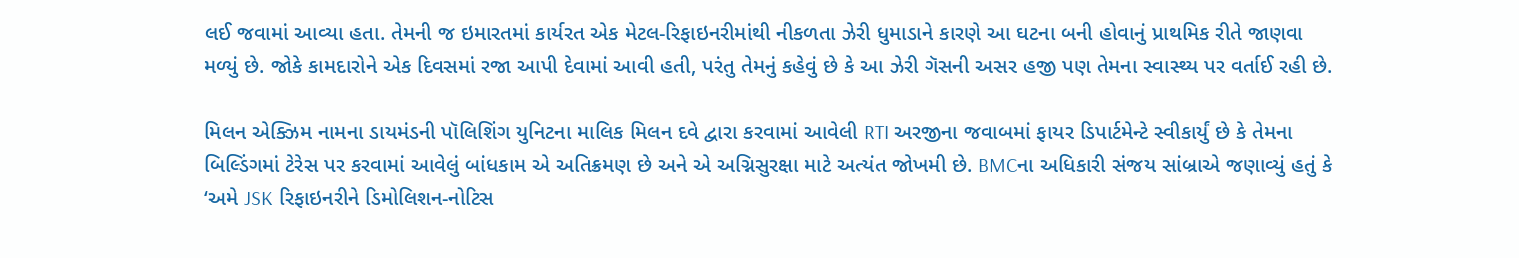લઈ જવામાં આવ્યા હતા. તેમની જ ઇમારતમાં કાર્યરત એક મેટલ-રિફાઇનરીમાંથી નીકળતા ઝેરી ધુમાડાને કારણે આ ઘટના બની હોવાનું પ્રાથમિક રીતે જાણવા મળ્યું છે. જોકે કામદારોને એક દિવસમાં રજા આપી દેવામાં આવી હતી, પરંતુ તેમનું કહેવું છે કે આ ઝેરી ગૅસની અસર હજી પણ તેમના સ્વાસ્થ્ય પર વર્તાઈ રહી છે.

મિલન એક્ઝિમ નામના ડાયમંડની પૉલિશિંગ યુનિટના માલિક મિલન દવે દ્વારા કરવામાં આવેલી RTI અરજીના જવાબમાં ફાયર ડિપાર્ટમેન્ટે સ્વીકાર્યું છે કે તેમના બિલ્ડિંગમાં ટેરેસ પર કરવામાં આવેલું બાંધકામ એ અતિક્રમણ છે અને એ અગ્નિસુરક્ષા માટે અત્યંત જોખમી છે. BMCના અધિકારી સંજય સાંબ્રાએ જણાવ્યું હતું કે ‘અમે JSK રિફાઇનરીને ડિમોલિશન-નોટિસ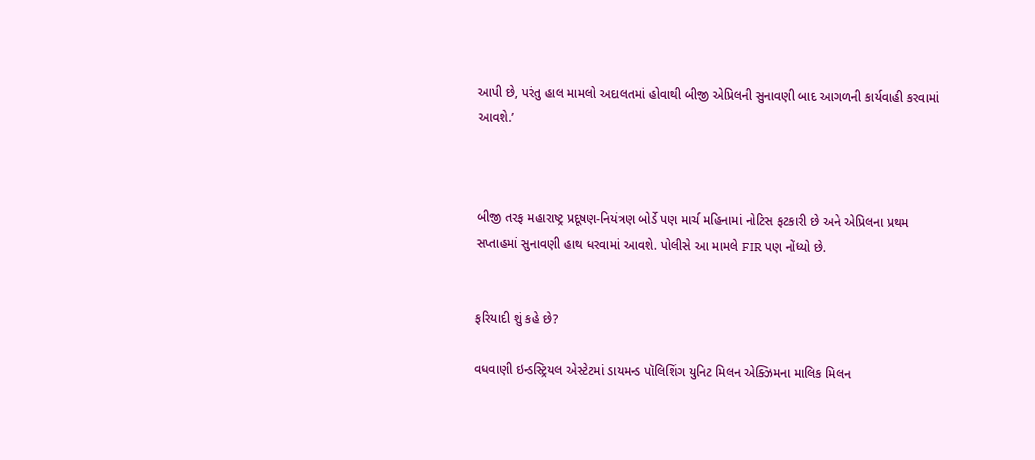આપી છે, પરંતુ હાલ મામલો અદાલતમાં હોવાથી બીજી એપ્રિલની સુનાવણી બાદ આગળની કાર્યવાહી કરવામાં આવશે.’



બીજી તરફ મહારાષ્ટ્ર પ્રદૂષણ-નિયંત્રણ બોર્ડે પણ માર્ચ મહિનામાં નોટિસ ફટકારી છે અને એપ્રિલના પ્રથમ સપ્તાહમાં સુનાવણી હાથ ધરવામાં આવશે. પોલીસે આ મામલે FIR પણ નોંધ્યો છે.


ફરિયાદી શું કહે છે?

વધવાણી ઇન્ડસ્ટ્રિયલ એસ્ટેટમાં ડાયમન્ડ પૉલિશિંગ યુનિટ મિલન એક્ઝિમના માલિક મિલન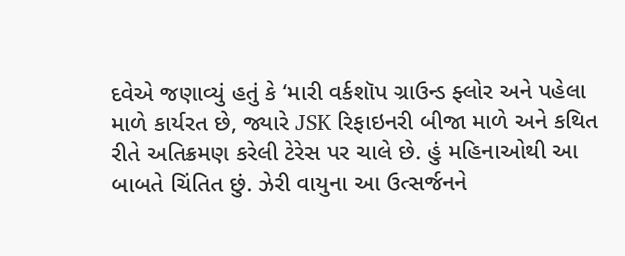દવેએ જણાવ્યું હતું કે ‘મારી વર્કશૉપ ગ્રાઉન્ડ ફ્લોર અને પહેલા માળે કાર્યરત છે, જ્યારે JSK રિફાઇનરી બીજા માળે અને કથિત રીતે અતિક્રમણ કરેલી ટેરેસ પર ચાલે છે. હું મહિનાઓથી આ બાબતે ચિંતિત છું. ઝેરી વાયુના આ ઉત્સર્જનને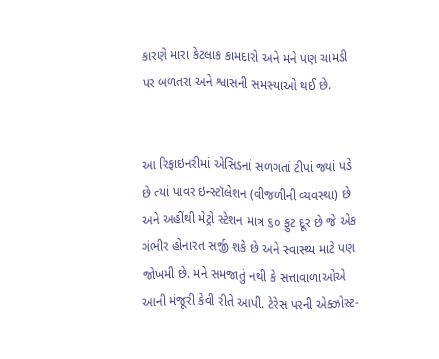કારણે મારા કેટલાક કામદારો અને મને પણ ચામડી પર બળતરા અને શ્વાસની સમસ્યાઓ થઈ છે.


આ રિફાઇનરીમાં એસિડનાં સળગતાં ટીપાં જ્યાં પડે છે ત્યાં પાવર ઇન્સ્ટૉલેશન (વીજળીની વ્યવસ્થા) છે અને અહીંથી મેટ્રો સ્ટેશન માત્ર ૬૦ ફુટ દૂર છે જે એક ગંભીર હોનારત સર્જી શકે છે અને સ્વાસ્થ્ય માટે પણ જોખમી છે. મને સમજાતું નથી કે સત્તાવાળાઓએ આની મંજૂરી કેવી રીતે આપી. ટેરેસ પરની એક્ઝોસ્ટ-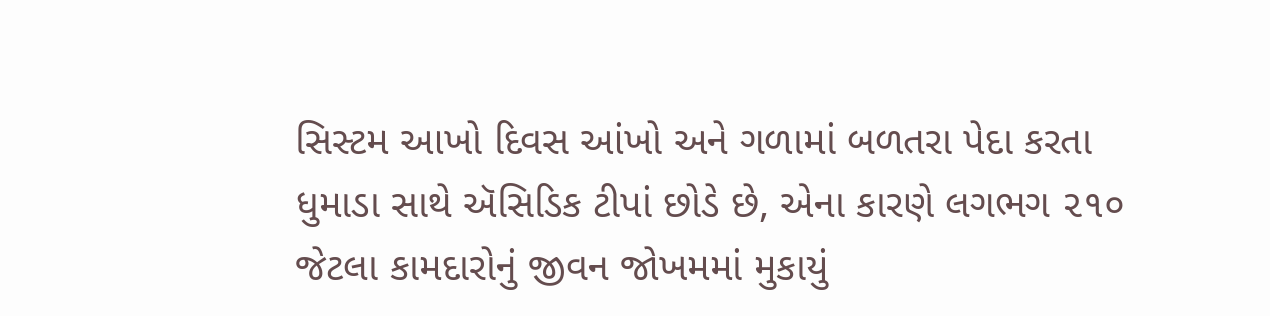સિસ્ટમ આખો દિવસ આંખો અને ગળામાં બળતરા પેદા કરતા ધુમાડા સાથે ઍસિડિક ટીપાં છોડે છે, એના કારણે લગભગ ૨૧૦ જેટલા કામદારોનું જીવન જોખમમાં મુકાયું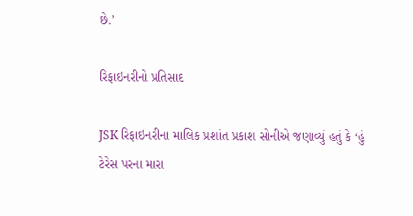છે.’

રિફાઇનરીનો પ્રતિસાદ

JSK રિફાઇનરીના માલિક પ્રશાંત પ્રકાશ સોનીએ જણાવ્યું હતું કે ‘હું ટેરેસ પરના મારા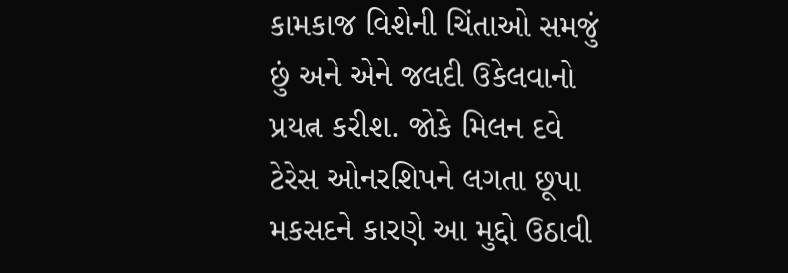કામકાજ વિશેની ચિંતાઓ સમજું છું અને એને જલદી ઉકેલવાનો પ્રયત્ન કરીશ. જોકે મિલન દવે ટેરેસ ઓનરશિપને લગતા છૂપા મકસદને કારણે આ મુદ્દો ઉઠાવી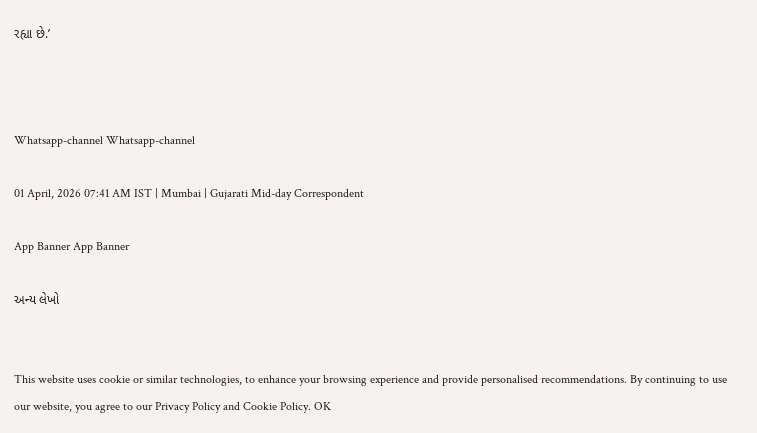રહ્યા છે.’



Whatsapp-channel Whatsapp-channel

01 April, 2026 07:41 AM IST | Mumbai | Gujarati Mid-day Correspondent

App Banner App Banner

અન્ય લેખો


This website uses cookie or similar technologies, to enhance your browsing experience and provide personalised recommendations. By continuing to use our website, you agree to our Privacy Policy and Cookie Policy. OK